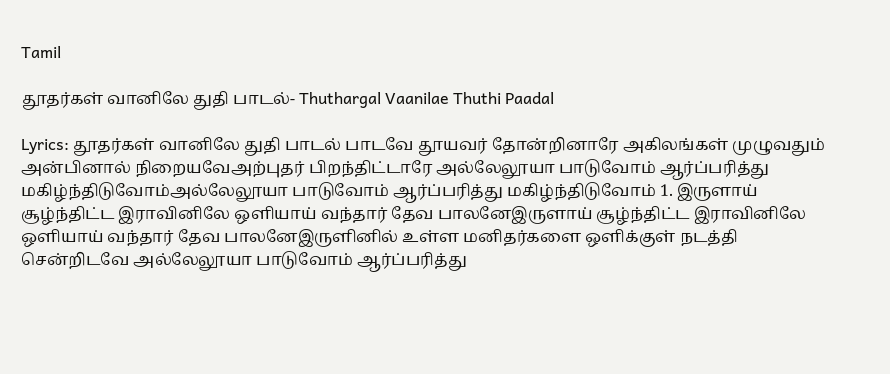Tamil

தூதர்கள் வானிலே துதி பாடல்- Thuthargal Vaanilae Thuthi Paadal

Lyrics: தூதர்கள் வானிலே துதி பாடல் பாடவே தூயவர் தோன்றினாரே அகிலங்கள் முழுவதும் அன்பினால் நிறையவேஅற்புதர் பிறந்திட்டாரே அல்லேலூயா பாடுவோம் ஆர்ப்பரித்து மகிழ்ந்திடுவோம்அல்லேலூயா பாடுவோம் ஆர்ப்பரித்து மகிழ்ந்திடுவோம் 1. இருளாய் சூழ்ந்திட்ட இராவினிலே ஒளியாய் வந்தார் தேவ பாலனேஇருளாய் சூழ்ந்திட்ட இராவினிலே ஒளியாய் வந்தார் தேவ பாலனேஇருளினில் உள்ள மனிதர்களை ஒளிக்குள் நடத்தி சென்றிடவே அல்லேலூயா பாடுவோம் ஆர்ப்பரித்து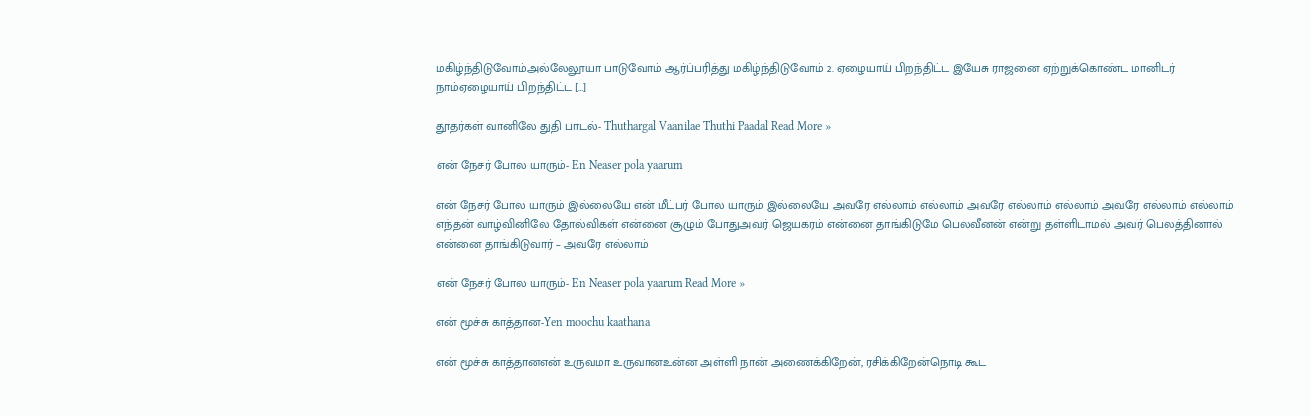மகிழ்ந்திடுவோம்அல்லேலூயா பாடுவோம் ஆர்ப்பரித்து மகிழ்ந்திடுவோம் 2. ஏழையாய் பிறந்திட்ட இயேசு ராஜனை ஏற்றுக்கொண்ட மானிடர் நாம்ஏழையாய் பிறந்திட்ட […]

தூதர்கள் வானிலே துதி பாடல்- Thuthargal Vaanilae Thuthi Paadal Read More »

என் நேசர் போல யாரும்- En Neaser pola yaarum

என் நேசர் போல யாரும் இல்லையே என் மீட்பர் போல யாரும் இல்லையே அவரே எல்லாம் எல்லாம் அவரே எல்லாம் எல்லாம் அவரே எல்லாம் எல்லாம் எந்தன் வாழ்வினிலே தோல்விகள் என்னை சூழும் போதுஅவர் ஜெயகரம் என்னை தாங்கிடுமே பெலவீனன் என்று தள்ளிடாமல் அவர் பெலத்தினால் என்னை தாங்கிடுவார் – அவரே எல்லாம்

என் நேசர் போல யாரும்- En Neaser pola yaarum Read More »

என் மூச்சு காத்தான-Yen moochu kaathana

என் மூச்சு காத்தானஎன் உருவமா உருவானஉன்ன அள்ளி நான் அணைக்கிறேன், ரசிக்கிறேன்நொடி கூட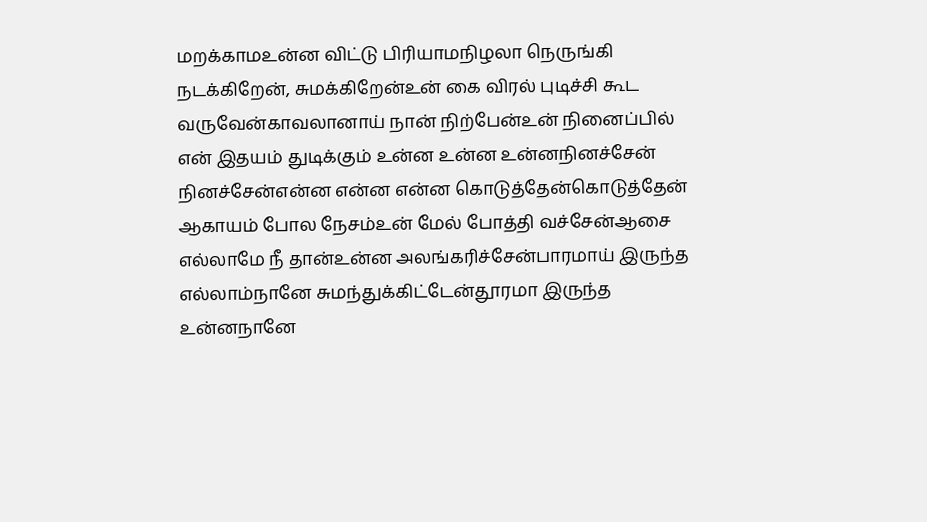மறக்காமஉன்ன விட்டு பிரியாமநிழலா நெருங்கி நடக்கிறேன், சுமக்கிறேன்உன் கை விரல் புடிச்சி கூட வருவேன்காவலானாய் நான் நிற்பேன்உன் நினைப்பில் என் இதயம் துடிக்கும் உன்ன உன்ன உன்னநினச்சேன் நினச்சேன்என்ன என்ன என்ன கொடுத்தேன்கொடுத்தேன் ஆகாயம் போல நேசம்உன் மேல் போத்தி வச்சேன்ஆசை எல்லாமே நீ தான்உன்ன அலங்கரிச்சேன்பாரமாய் இருந்த எல்லாம்நானே சுமந்துக்கிட்டேன்தூரமா இருந்த உன்னநானே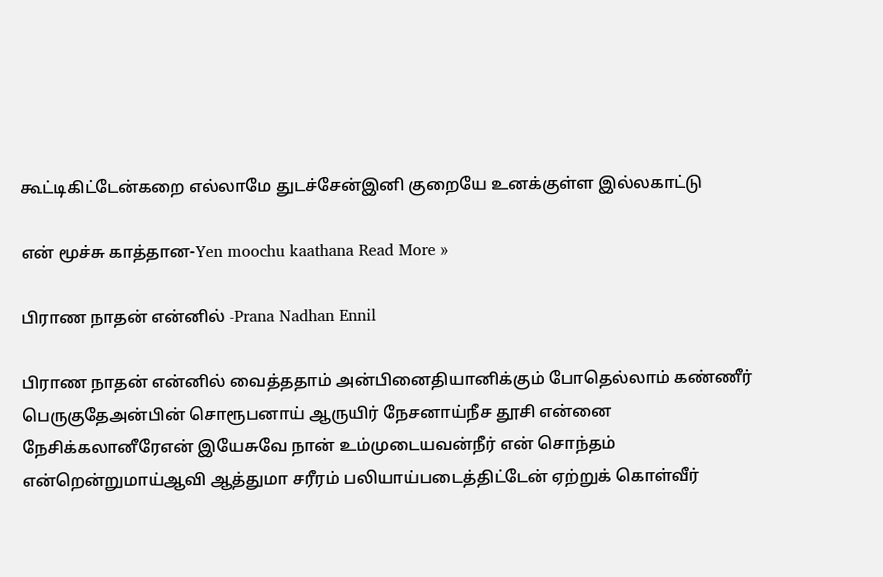கூட்டிகிட்டேன்கறை எல்லாமே துடச்சேன்இனி குறையே உனக்குள்ள இல்லகாட்டு

என் மூச்சு காத்தான-Yen moochu kaathana Read More »

பிராண நாதன் என்னில் -Prana Nadhan Ennil

பிராண நாதன் என்னில் வைத்ததாம் அன்பினைதியானிக்கும் போதெல்லாம் கண்ணீர் பெருகுதேஅன்பின் சொரூபனாய் ஆருயிர் நேசனாய்நீச தூசி என்னை நேசிக்கலானீரேஎன் இயேசுவே நான் உம்முடையவன்நீர் என் சொந்தம் என்றென்றுமாய்ஆவி ஆத்துமா சரீரம் பலியாய்படைத்திட்டேன் ஏற்றுக் கொள்வீர்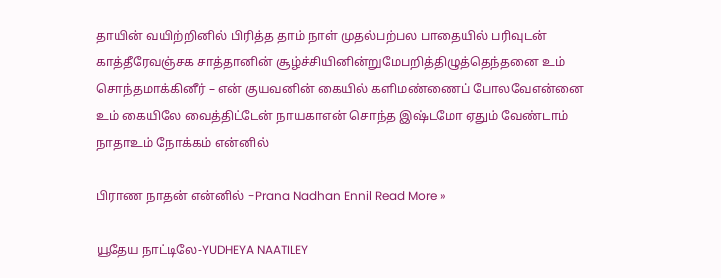தாயின் வயிற்றினில் பிரித்த தாம் நாள் முதல்பற்பல பாதையில் பரிவுடன் காத்தீரேவஞ்சக சாத்தானின் சூழ்ச்சியினின்றுமேபறித்திழுத்தெந்தனை உம் சொந்தமாக்கினீர் – என் குயவனின் கையில் களிமண்ணைப் போலவேஎன்னை உம் கையிலே வைத்திட்டேன் நாயகாஎன் சொந்த இஷ்டமோ ஏதும் வேண்டாம் நாதாஉம் நோக்கம் என்னில்

பிராண நாதன் என்னில் -Prana Nadhan Ennil Read More »

யூதேய நாட்டிலே-YUDHEYA NAATILEY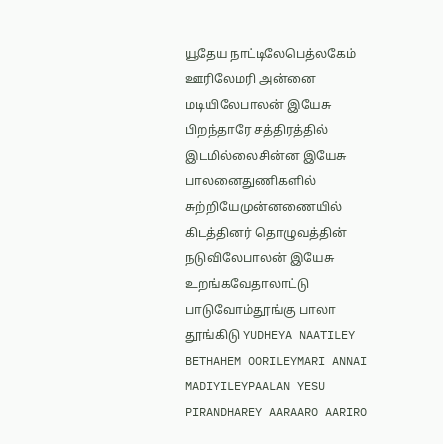யூதேய நாட்டிலேபெத்லகேம் ஊரிலேமரி அன்னை மடியிலேபாலன் இயேசு பிறந்தாரே சத்திரத்தில் இடமில்லைசின்ன இயேசு பாலனைதுணிகளில் சுற்றியேமுன்னணையில் கிடத்தினர் தொழுவத்தின் நடுவிலேபாலன் இயேசு உறங்கவேதாலாட்டு பாடுவோம்தூங்கு பாலா தூங்கிடு YUDHEYA NAATILEY BETHAHEM OORILEYMARI ANNAI MADIYILEYPAALAN YESU PIRANDHAREY AARAARO AARIRO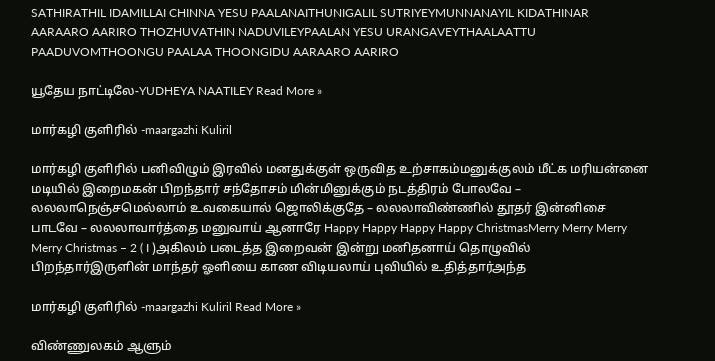SATHIRATHIL IDAMILLAI CHINNA YESU PAALANAITHUNIGALIL SUTRIYEYMUNNANAYIL KIDATHINAR AARAARO AARIRO THOZHUVATHIN NADUVILEYPAALAN YESU URANGAVEYTHAALAATTU PAADUVOMTHOONGU PAALAA THOONGIDU AARAARO AARIRO

யூதேய நாட்டிலே-YUDHEYA NAATILEY Read More »

மார்கழி குளிரில் -maargazhi Kuliril

மார்கழி குளிரில் பனிவிழும் இரவில் மனதுக்குள் ஒருவித உற்சாகம்மனுக்குலம் மீட்க மரியன்னை மடியில் இறைமகன் பிறந்தார் சந்தோசம் மின்மினுக்கும் நடத்திரம் போலவே – லலலாநெஞ்சமெல்லாம் உவகையால் ஜொலிக்குதே – லலலாவிண்ணில் தூதர் இன்னிசை பாடவே – லலலாவார்த்தை மனுவாய் ஆனாரே Happy Happy Happy Happy ChristmasMerry Merry Merry Merry Christmas – 2 ( I )அகிலம் படைத்த இறைவன் இன்று மனிதனாய் தொழுவில் பிறந்தார்இருளின் மாந்தர் ஓளியை காண விடியலாய் புவியில் உதித்தார்அந்த

மார்கழி குளிரில் -maargazhi Kuliril Read More »

விண்ணுலகம் ஆளும்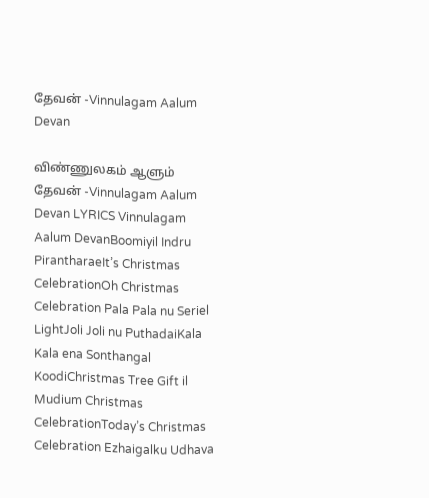தேவன் -Vinnulagam Aalum Devan

விண்ணுலகம் ஆளும் தேவன் -Vinnulagam Aalum Devan LYRICS Vinnulagam Aalum DevanBoomiyil Indru PirantharaeIt’s Christmas CelebrationOh Christmas Celebration Pala Pala nu Seriel LightJoli Joli nu PuthadaiKala Kala ena Sonthangal KoodiChristmas Tree Gift il Mudium Christmas CelebrationToday’s Christmas Celebration Ezhaigalku Udhava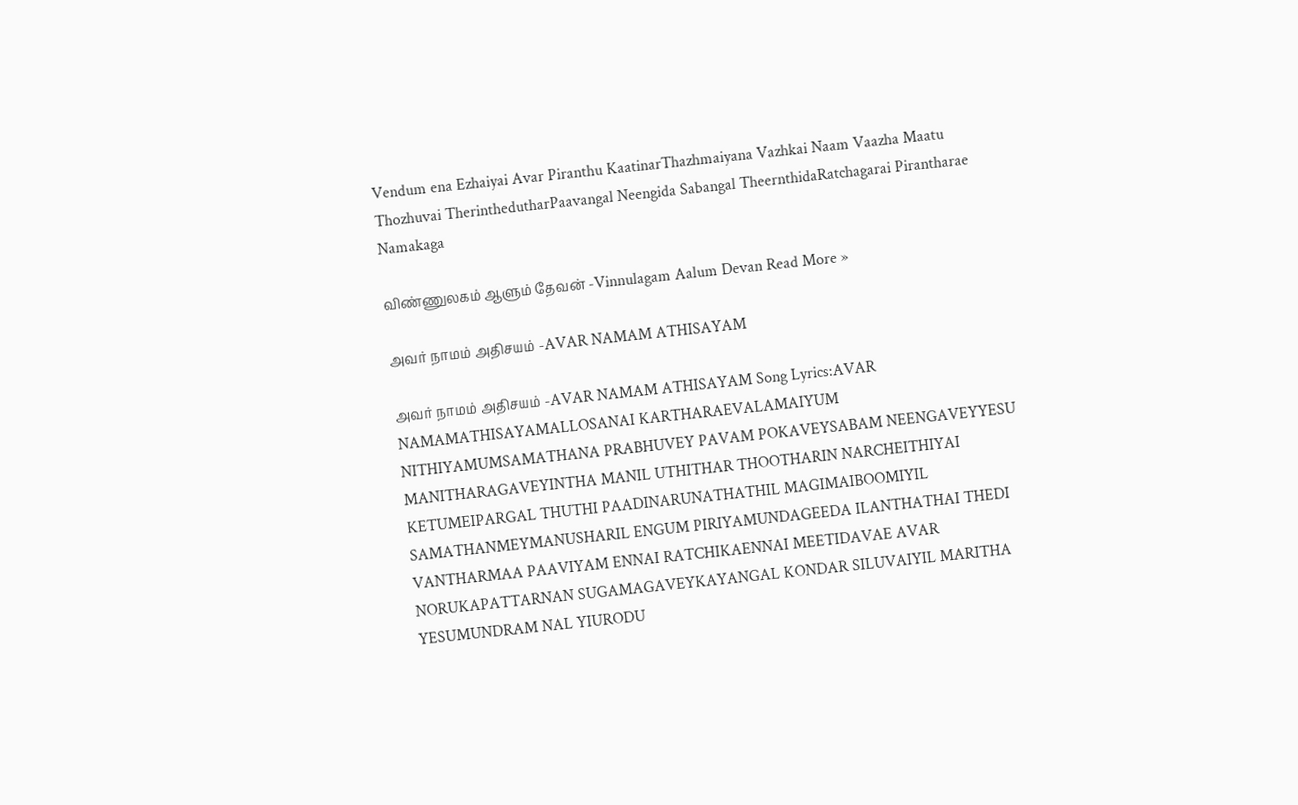Vendum ena Ezhaiyai Avar Piranthu KaatinarThazhmaiyana Vazhkai Naam Vaazha Maatu Thozhuvai TherinthedutharPaavangal Neengida Sabangal TheernthidaRatchagarai Pirantharae Namakaga

விண்ணுலகம் ஆளும் தேவன் -Vinnulagam Aalum Devan Read More »

அவர் நாமம் அதிசயம் -AVAR NAMAM ATHISAYAM

அவர் நாமம் அதிசயம் -AVAR NAMAM ATHISAYAM Song Lyrics:AVAR NAMAMATHISAYAMALLOSANAI KARTHARAEVALAMAIYUM NITHIYAMUMSAMATHANA PRABHUVEY PAVAM POKAVEYSABAM NEENGAVEYYESU MANITHARAGAVEYINTHA MANIL UTHITHAR THOOTHARIN NARCHEITHIYAI KETUMEIPARGAL THUTHI PAADINARUNATHATHIL MAGIMAIBOOMIYIL SAMATHANMEYMANUSHARIL ENGUM PIRIYAMUNDAGEEDA ILANTHATHAI THEDI VANTHARMAA PAAVIYAM ENNAI RATCHIKAENNAI MEETIDAVAE AVAR NORUKAPATTARNAN SUGAMAGAVEYKAYANGAL KONDAR SILUVAIYIL MARITHA YESUMUNDRAM NAL YIURODU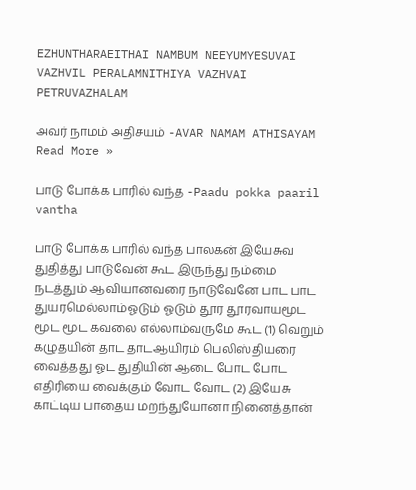EZHUNTHARAEITHAI NAMBUM NEEYUMYESUVAI VAZHVIL PERALAMNITHIYA VAZHVAI PETRUVAZHALAM

அவர் நாமம் அதிசயம் -AVAR NAMAM ATHISAYAM Read More »

பாடு போக்க பாரில் வந்த -Paadu pokka paaril vantha

பாடு போக்க பாரில் வந்த பாலகன் இயேசுவ துதித்து பாடுவேன் கூட இருந்து நம்மை நடத்தும் ஆவியானவரை நாடுவேனே பாட பாட துயரமெல்லாம்ஓடும் ஓடும் தூர தூரவாயமூட மூட மூட கவலை எல்லாம்வருமே கூட (1) வெறும் கழுதயின் தாட தாடஆயிரம் பெலிஸ்தியரை வைத்தது ஓட துதியின் ஆடை போட போட எதிரியை வைக்கும் வோட வோட (2) இயேசு காட்டிய பாதைய மறந்துயோனா நினைத்தான்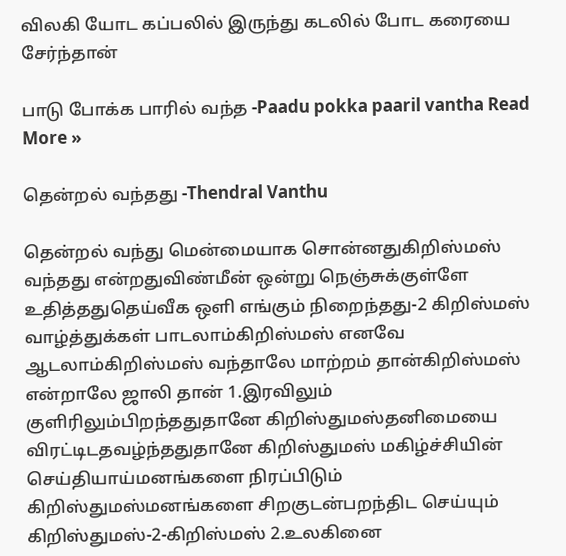விலகி யோட கப்பலில் இருந்து கடலில் போட கரையை சேர்ந்தான்

பாடு போக்க பாரில் வந்த -Paadu pokka paaril vantha Read More »

தென்றல் வந்தது -Thendral Vanthu

தென்றல் வந்து மென்மையாக சொன்னதுகிறிஸ்மஸ் வந்தது என்றதுவிண்மீன் ஒன்று நெஞ்சுக்குள்ளே உதித்ததுதெய்வீக ஒளி எங்கும் நிறைந்தது-2 கிறிஸ்மஸ் வாழ்த்துக்கள் பாடலாம்கிறிஸ்மஸ் எனவே ஆடலாம்கிறிஸ்மஸ் வந்தாலே மாற்றம் தான்கிறிஸ்மஸ் என்றாலே ஜாலி தான் 1.இரவிலும் குளிரிலும்பிறந்ததுதானே கிறிஸ்துமஸ்தனிமையை விரட்டிடதவழ்ந்ததுதானே கிறிஸ்துமஸ் மகிழ்ச்சியின் செய்தியாய்மனங்களை நிரப்பிடும் கிறிஸ்துமஸ்மனங்களை சிறகுடன்பறந்திட செய்யும் கிறிஸ்துமஸ்-2-கிறிஸ்மஸ் 2.உலகினை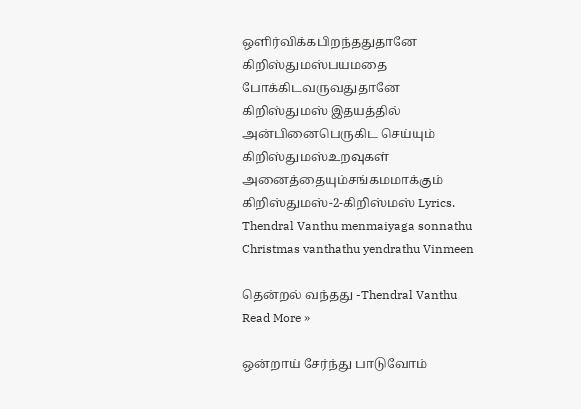ஒளிர்விக்கபிறந்ததுதானே கிறிஸ்துமஸ்பயமதை போக்கிடவருவதுதானே கிறிஸ்துமஸ் இதயத்தில் அன்பினைபெருகிட செய்யும் கிறிஸ்துமஸ்உறவுகள் அனைத்தையும்சங்கமமாக்கும் கிறிஸ்துமஸ்-2-கிறிஸ்மஸ் Lyrics. Thendral Vanthu menmaiyaga sonnathu Christmas vanthathu yendrathu Vinmeen

தென்றல் வந்தது -Thendral Vanthu Read More »

ஒன்றாய் சேர்ந்து பாடுவோம்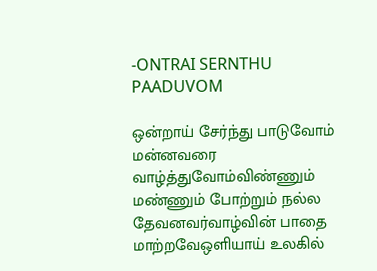-ONTRAI SERNTHU PAADUVOM

ஒன்றாய் சேர்ந்து பாடுவோம் மன்னவரை வாழ்த்துவோம்விண்ணும் மண்ணும் போற்றும் நல்ல தேவனவர்வாழ்வின் பாதை மாற்றவேஒளியாய் உலகில்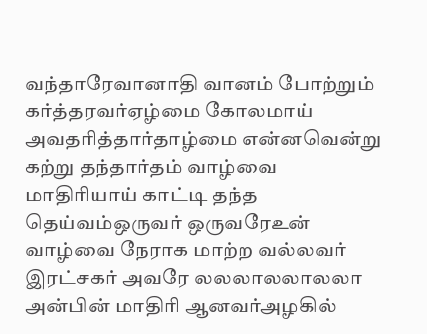வந்தாரேவானாதி வானம் போற்றும் கர்த்தரவர்ஏழ்மை கோலமாய் அவதரித்தார்தாழ்மை என்னவென்று கற்று தந்தார்தம் வாழ்வை மாதிரியாய் காட்டி தந்த தெய்வம்ஒருவர் ஒருவரேஉன் வாழ்வை நேராக மாற்ற வல்லவர் இரட்சகர் அவரே லலலாலலாலலா அன்பின் மாதிரி ஆனவர்அழகில்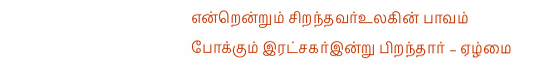என்றென்றும் சிறந்தவர்உலகின் பாவம் போக்கும் இரட்சகர்இன்று பிறந்தார் – ஏழ்மை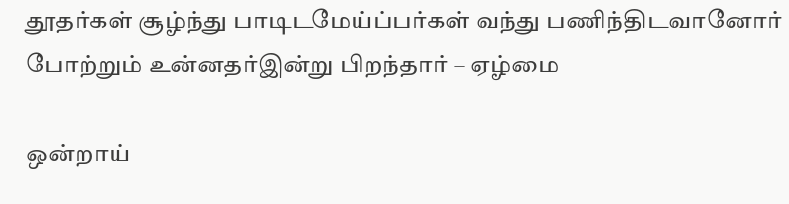தூதர்கள் சூழ்ந்து பாடிடமேய்ப்பர்கள் வந்து பணிந்திடவானோர் போற்றும் உன்னதர்இன்று பிறந்தார் – ஏழ்மை

ஒன்றாய்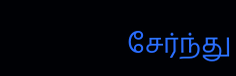சேர்ந்து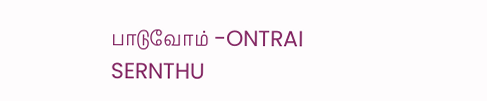பாடுவோம் -ONTRAI SERNTHU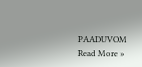PAADUVOM Read More »